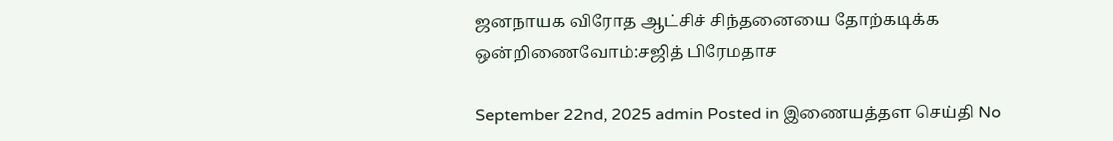ஜனநாயக விரோத ஆட்சிச் சிந்தனையை தோற்கடிக்க ஒன்றிணைவோம்:சஜித் பிரேமதாச

September 22nd, 2025 admin Posted in இணையத்தள செய்தி No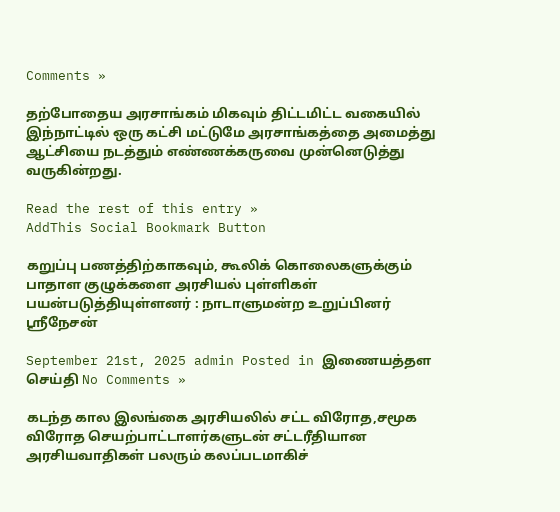Comments »

தற்போதைய அரசாங்கம் மிகவும் திட்டமிட்ட வகையில் இந்நாட்டில் ஒரு கட்சி மட்டுமே அரசாங்கத்தை அமைத்து ஆட்சியை நடத்தும் எண்ணக்கருவை முன்னெடுத்து வருகின்றது.

Read the rest of this entry »
AddThis Social Bookmark Button

கறுப்பு பணத்திற்காகவும், கூலிக் கொலைகளுக்கும் பாதாள குழுக்களை அரசியல் புள்ளிகள் பயன்படுத்தியுள்ளனர் : நாடாளுமன்ற உறுப்பினர் ஸ்ரீநேசன்

September 21st, 2025 admin Posted in இணையத்தள செய்தி No Comments »

கடந்த கால இலங்கை அரசியலில் சட்ட விரோத,சமூக விரோத செயற்பாட்டாளர்களுடன் சட்டரீதியான அரசியவாதிகள் பலரும் கலப்படமாகிச்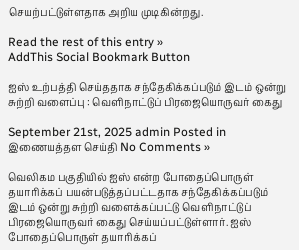செயற்பட்டுள்ளதாக அறிய முடிகின்றது.

Read the rest of this entry »
AddThis Social Bookmark Button

ஐஸ் உற்பத்தி செய்ததாக சந்தேகிக்கப்படும் இடம் ஒன்று சுற்றி வளைப்பு : வெளிநாட்டுப் பிரஜையொருவர் கைது

September 21st, 2025 admin Posted in இணையத்தள செய்தி No Comments »

வெலிகம பகுதியில் ஐஸ் என்ற போதைப்பொருள் தயாரிக்கப் பயன்படுத்தப்பட்டதாக சந்தேகிக்கப்படும் இடம் ஒன்று சுற்றி வளைக்கப்பட்டு வெளிநாட்டுப் பிரஜையொருவர் கைது செய்யப்பட்டுள்ளார். ஐஸ் போதைப்பொருள் தயாரிக்கப்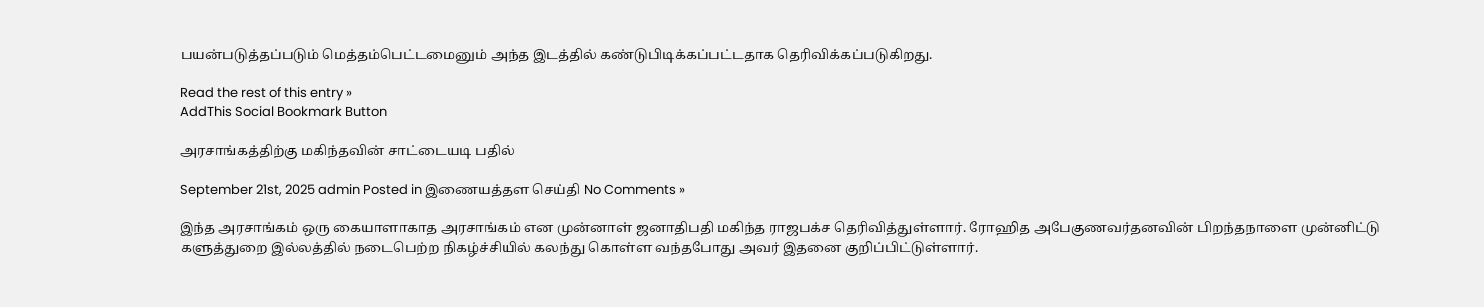பயன்படுத்தப்படும் மெத்தம்பெட்டமைனும் அந்த இடத்தில் கண்டுபிடிக்கப்பட்டதாக தெரிவிக்கப்படுகிறது.

Read the rest of this entry »
AddThis Social Bookmark Button

அரசாங்கத்திற்கு மகிந்தவின் சாட்டையடி பதில்

September 21st, 2025 admin Posted in இணையத்தள செய்தி No Comments »

இந்த அரசாங்கம் ஒரு கையாளாகாத அரசாங்கம் என முன்னாள் ஜனாதிபதி மகிந்த ராஜபக்ச தெரிவித்துள்ளார். ரோஹித அபேகுணவர்தனவின் பிறந்தநாளை முன்னிட்டு களுத்துறை இல்லத்தில் நடைபெற்ற நிகழ்ச்சியில் கலந்து கொள்ள வந்தபோது அவர் இதனை குறிப்பிட்டுள்ளார்.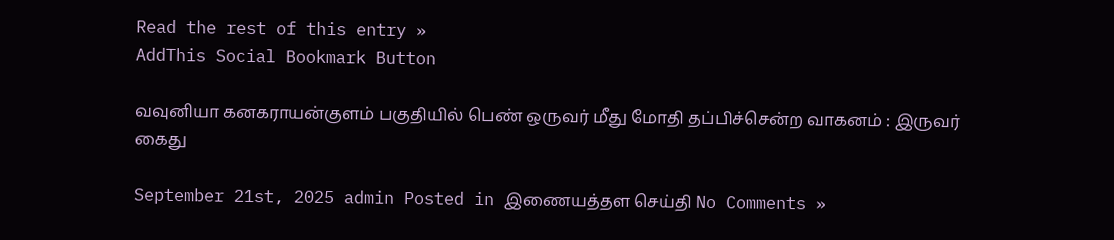Read the rest of this entry »
AddThis Social Bookmark Button

வவுனியா கனகராயன்குளம் பகுதியில் பெண் ஒருவர் மீது மோதி தப்பிச்சென்ற வாகனம் : இருவர் கைது

September 21st, 2025 admin Posted in இணையத்தள செய்தி No Comments »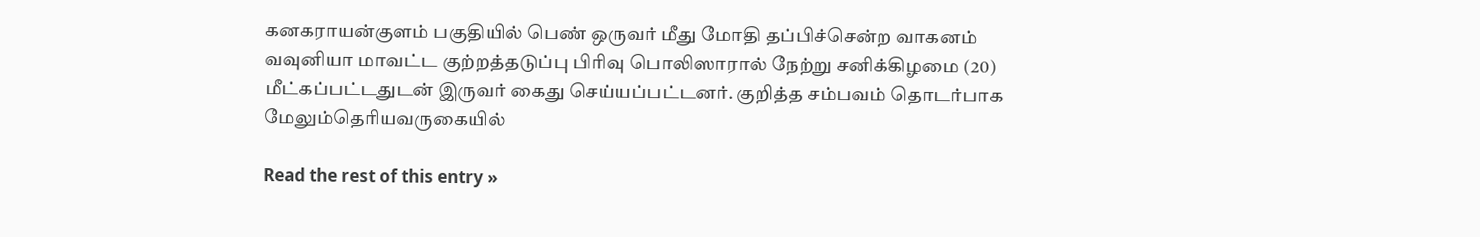கனகராயன்குளம் பகுதியில் பெண் ஒருவர் மீது மோதி தப்பிச்சென்ற வாகனம் வவுனியா மாவட்ட குற்றத்தடுப்பு பிரிவு பொலிஸாரால் நேற்று சனிக்கிழமை (20) மீட்கப்பட்டதுடன் இருவர் கைது செய்யப்பட்டனர். குறித்த சம்பவம் தொடர்பாக மேலும்தெரியவருகையில்

Read the rest of this entry »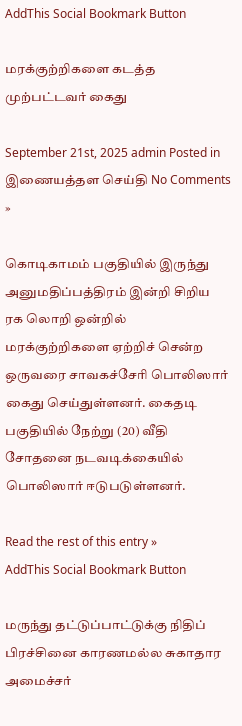AddThis Social Bookmark Button

மரக்குற்றிகளை கடத்த முற்பட்டவர் கைது

September 21st, 2025 admin Posted in இணையத்தள செய்தி No Comments »

கொடிகாமம் பகுதியில் இருந்து அனுமதிப்பத்திரம் இன்றி சிறிய ரக லொறி ஒன்றில் மரக்குற்றிகளை ஏற்றிச் சென்ற ஒருவரை சாவகச்சேரி பொலிஸார் கைது செய்துள்ளனர். கைதடி பகுதியில் நேற்று (20) வீதி சோதனை நடவடிக்கையில் பொலிஸார் ஈடுபடுள்ளனர்.

Read the rest of this entry »
AddThis Social Bookmark Button

மருந்து தட்டுப்பாட்டுக்கு நிதிப் பிரச்சினை காரணமல்ல சுகாதார அமைச்சர்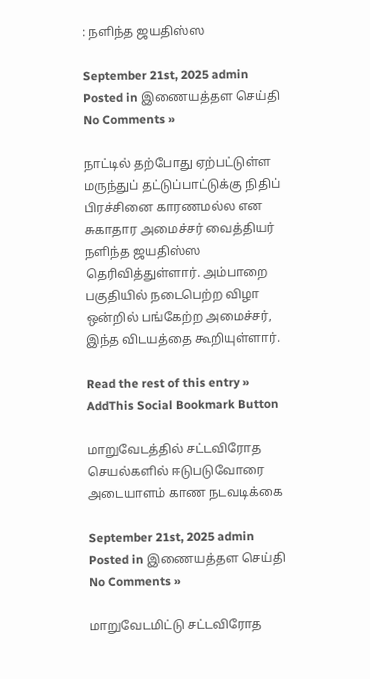: நளிந்த ஜயதிஸ்ஸ

September 21st, 2025 admin Posted in இணையத்தள செய்தி No Comments »

நாட்டில் தற்போது ஏற்பட்டுள்ள மருந்துப் தட்டுப்பாட்டுக்கு நிதிப் பிரச்சினை காரணமல்ல என சுகாதார அமைச்சர் வைத்தியர் நளிந்த ஜயதிஸ்ஸ தெரிவித்துள்ளார். அம்பாறை பகுதியில் நடைபெற்ற விழா ஒன்றில் பங்கேற்ற அமைச்சர், இந்த விடயத்தை கூறியுள்ளார்.

Read the rest of this entry »
AddThis Social Bookmark Button

மாறுவேடத்தில் சட்டவிரோத செயல்களில் ஈடுபடுவோரை அடையாளம் காண நடவடிக்கை

September 21st, 2025 admin Posted in இணையத்தள செய்தி No Comments »

மாறுவேடமிட்டு சட்டவிரோத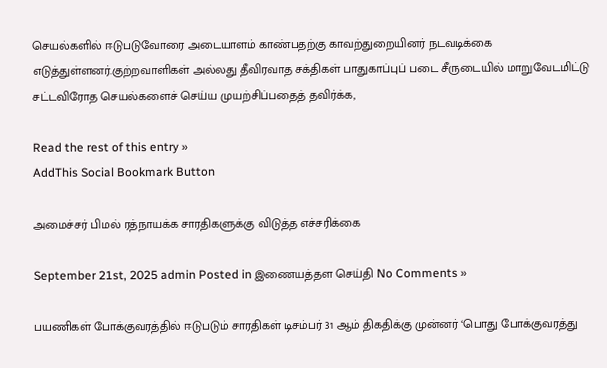செயல்களில் ஈடுபடுவோரை அடையாளம் காண்பதற்கு காவற்துறையினர் நடவடிக்கை எடுத்துள்ளனர்.குற்றவாளிகள் அல்லது தீவிரவாத சக்திகள் பாதுகாப்புப் படை சீருடையில் மாறுவேடமிட்டு சட்டவிரோத செயல்களைச் செய்ய முயற்சிப்பதைத் தவிர்க்க,

Read the rest of this entry »
AddThis Social Bookmark Button

அமைச்சர் பிமல் ரத்நாயக்க சாரதிகளுக்கு விடுத்த எச்சரிக்கை

September 21st, 2025 admin Posted in இணையத்தள செய்தி No Comments »

பயணிகள் போக்குவரத்தில் ஈடுபடும் சாரதிகள் டிசம்பர் 31 ஆம் திகதிக்கு முன்னர் ‘பொது போக்குவரத்து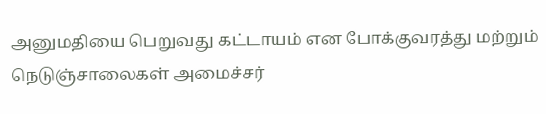அனுமதியை பெறுவது கட்டாயம் என போக்குவரத்து மற்றும் நெடுஞ்சாலைகள் அமைச்சர்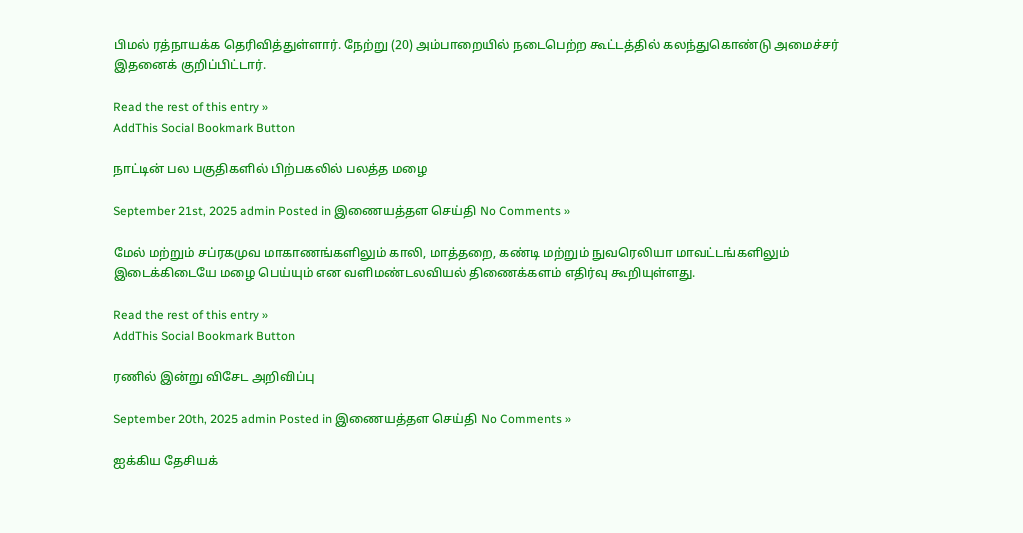பிமல் ரத்நாயக்க தெரிவித்துள்ளார். நேற்று (20) அம்பாறையில் நடைபெற்ற கூட்டத்தில் கலந்துகொண்டு அமைச்சர் இதனைக் குறிப்பிட்டார்.

Read the rest of this entry »
AddThis Social Bookmark Button

நாட்டின் பல பகுதிகளில் பிற்பகலில் பலத்த மழை

September 21st, 2025 admin Posted in இணையத்தள செய்தி No Comments »

மேல் மற்றும் சப்ரகமுவ மாகாணங்களிலும் காலி, மாத்தறை, கண்டி மற்றும் நுவரெலியா மாவட்டங்களிலும் இடைக்கிடையே மழை பெய்யும் என வளிமண்டலவியல் திணைக்களம் எதிர்வு கூறியுள்ளது.

Read the rest of this entry »
AddThis Social Bookmark Button

ரணில் இன்று விசேட அறிவிப்பு

September 20th, 2025 admin Posted in இணையத்தள செய்தி No Comments »

ஐக்கிய தேசியக்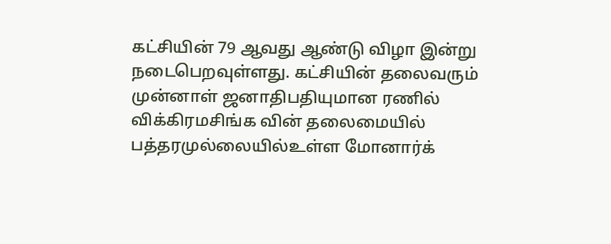கட்சியின் 79 ஆவது ஆண்டு விழா இன்று நடைபெறவுள்ளது. கட்சியின் தலைவரும் முன்னாள் ஜனாதிபதியுமான ரணில் விக்கிரமசிங்க வின் தலைமையில் பத்தரமுல்லையில்உள்ள மோனார்க்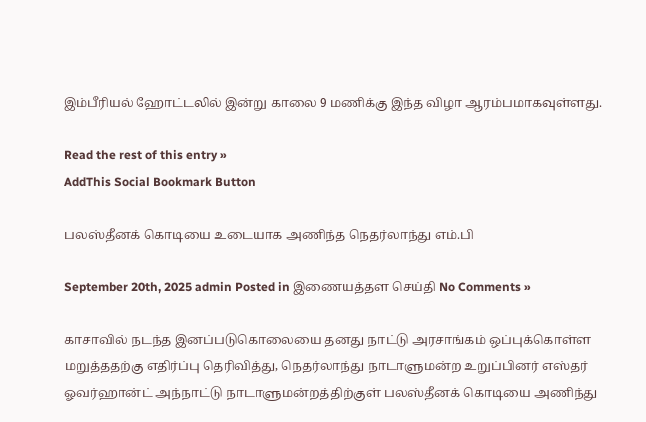இம்பீரியல் ஹோட்டலில் இன்று காலை 9 மணிக்கு இந்த விழா ஆரம்பமாகவுள்ளது.

Read the rest of this entry »
AddThis Social Bookmark Button

பலஸ்தீனக் கொடியை உடையாக அணிந்த நெதர்லாந்து எம்.பி

September 20th, 2025 admin Posted in இணையத்தள செய்தி No Comments »

காசாவில் நடந்த இனப்படுகொலையை தனது நாட்டு அரசாங்கம் ஒப்புக்கொள்ள மறுத்ததற்கு எதிர்ப்பு தெரிவித்து, நெதர்லாந்து நாடாளுமன்ற உறுப்பினர் எஸ்தர் ஓவர்ஹான்ட் அந்நாட்டு நாடாளுமன்றத்திற்குள் பலஸ்தீனக் கொடியை அணிந்து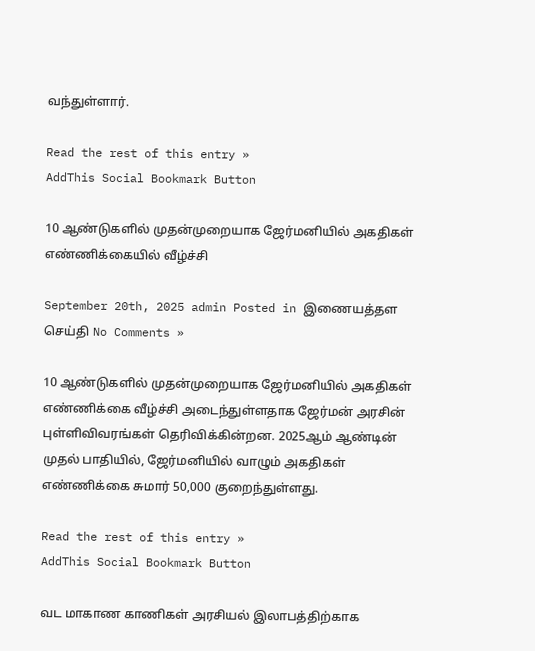வந்துள்ளார்.

Read the rest of this entry »
AddThis Social Bookmark Button

10 ஆண்டுகளில் முதன்முறையாக ஜேர்மனியில் அகதிகள் எண்ணிக்கையில் வீழ்ச்சி

September 20th, 2025 admin Posted in இணையத்தள செய்தி No Comments »

10 ஆண்டுகளில் முதன்முறையாக ஜேர்மனியில் அகதிகள் எண்ணிக்கை வீழ்ச்சி அடைந்துள்ளதாக ஜேர்மன் அரசின் புள்ளிவிவரங்கள் தெரிவிக்கின்றன. 2025ஆம் ஆண்டின் முதல் பாதியில், ஜேர்மனியில் வாழும் அகதிகள் எண்ணிக்கை சுமார் 50,000 குறைந்துள்ளது.

Read the rest of this entry »
AddThis Social Bookmark Button

வட மாகாண காணிகள் அரசியல் இலாபத்திற்காக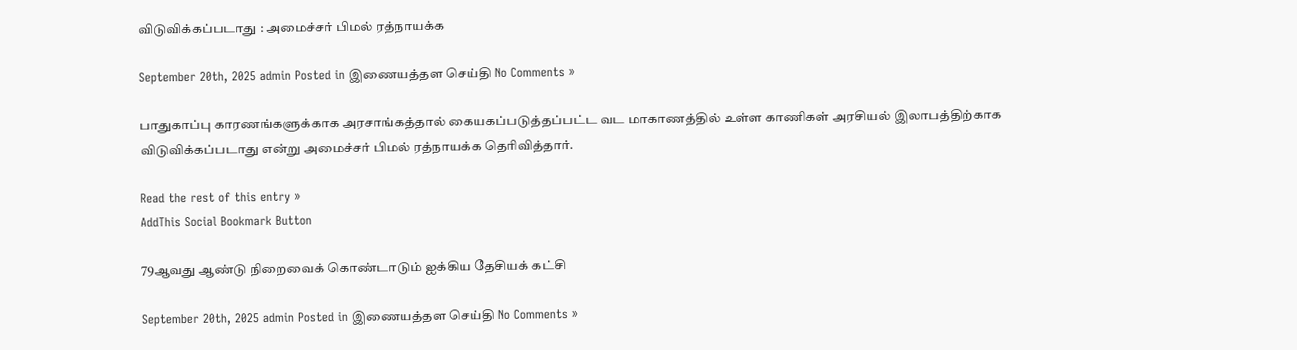விடுவிக்கப்படாது : அமைச்சர் பிமல் ரத்நாயக்க

September 20th, 2025 admin Posted in இணையத்தள செய்தி No Comments »

பாதுகாப்பு காரணங்களுக்காக அரசாங்கத்தால் கையகப்படுத்தப்பட்ட வட மாகாணத்தில் உள்ள காணிகள் அரசியல் இலாபத்திற்காக விடுவிக்கப்படாது என்று அமைச்சர் பிமல் ரத்நாயக்க தெரிவித்தார்.

Read the rest of this entry »
AddThis Social Bookmark Button

79ஆவது ஆண்டு நிறைவைக் கொண்டாடும் ஐக்கிய தேசியக் கட்சி

September 20th, 2025 admin Posted in இணையத்தள செய்தி No Comments »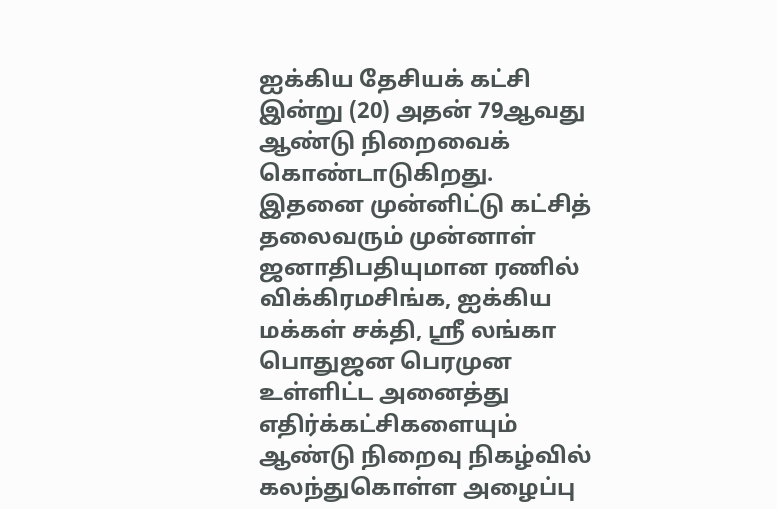ஐக்கிய தேசியக் கட்சி இன்று (20) அதன் 79ஆவது ஆண்டு நிறைவைக் கொண்டாடுகிறது. இதனை முன்னிட்டு கட்சித் தலைவரும் முன்னாள் ஜனாதிபதியுமான ரணில் விக்கிரமசிங்க, ஐக்கிய மக்கள் சக்தி, ஸ்ரீ லங்கா பொதுஜன பெரமுன உள்ளிட்ட அனைத்து எதிர்க்கட்சிகளையும் ஆண்டு நிறைவு நிகழ்வில் கலந்துகொள்ள அழைப்பு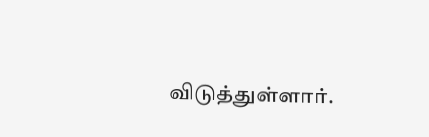விடுத்துள்ளார்.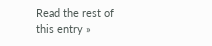Read the rest of this entry »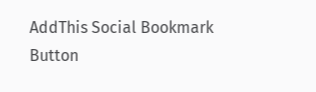AddThis Social Bookmark Button